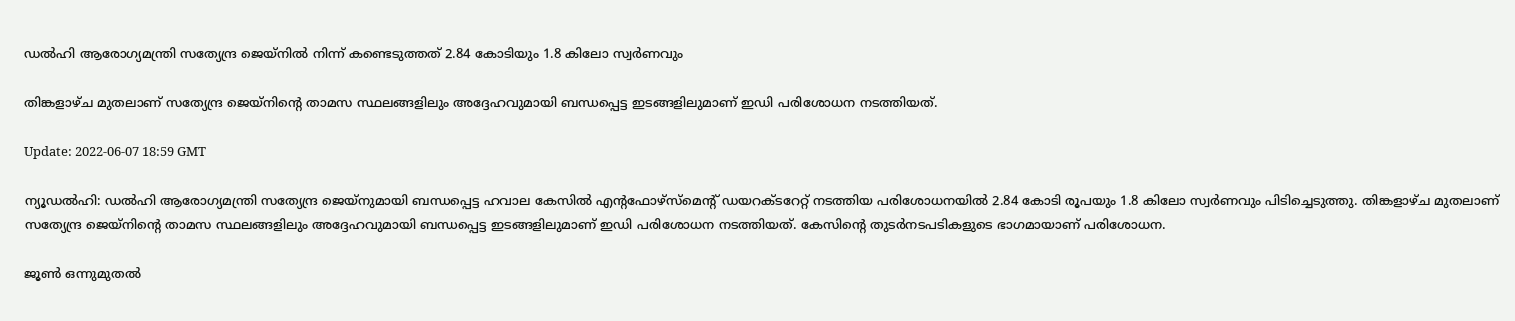ഡല്‍ഹി ആരോഗ്യമന്ത്രി സത്യേന്ദ്ര ജെയ്‌നിൽ നിന്ന് കണ്ടെടുത്തത് 2.84 കോടിയും 1.8 കിലോ സ്വര്‍ണവും

തിങ്കളാഴ്ച മുതലാണ് സത്യേന്ദ്ര ജെയ്‌നിന്റെ താമസ സ്ഥലങ്ങളിലും അദ്ദേഹവുമായി ബന്ധപ്പെട്ട ഇടങ്ങളിലുമാണ് ഇഡി പരിശോധന നടത്തിയത്.

Update: 2022-06-07 18:59 GMT

ന്യൂഡല്‍ഹി: ഡല്‍ഹി ആരോഗ്യമന്ത്രി സത്യേന്ദ്ര ജെയ്‌നുമായി ബന്ധപ്പെട്ട ഹവാല കേസില്‍ എന്റഫോഴ്‌സ്‌മെന്റ് ഡയറക്ടറേറ്റ് നടത്തിയ പരിശോധനയില്‍ 2.84 കോടി രൂപയും 1.8 കിലോ സ്വര്‍ണവും പിടിച്ചെടുത്തു. തിങ്കളാഴ്ച മുതലാണ് സത്യേന്ദ്ര ജെയ്‌നിന്റെ താമസ സ്ഥലങ്ങളിലും അദ്ദേഹവുമായി ബന്ധപ്പെട്ട ഇടങ്ങളിലുമാണ് ഇഡി പരിശോധന നടത്തിയത്. കേസിന്റെ തുടര്‍നടപടികളുടെ ഭാഗമായാണ് പരിശോധന.

ജൂണ്‍ ഒന്നുമുതല്‍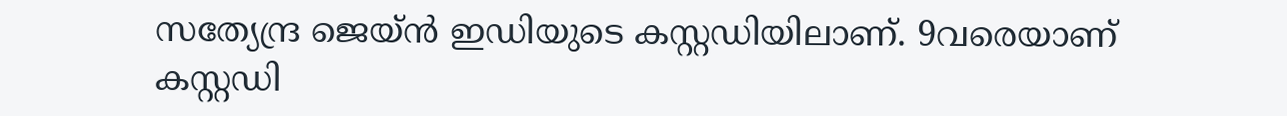സത്യേന്ദ്ര ജെയ്ന്‍ ഇഡിയുടെ കസ്റ്റഡിയിലാണ്. 9വരെയാണ് കസ്റ്റഡി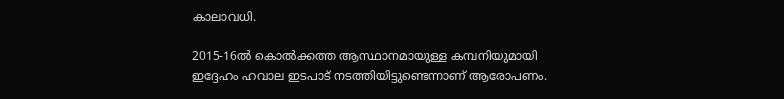കാലാവധി.

2015-16ല്‍ കൊല്‍ക്കത്ത ആസ്ഥാനമായുള്ള കമ്പനിയുമായി ഇദ്ദേഹം ഹവാല ഇടപാട് നടത്തിയിട്ടുണ്ടെന്നാണ് ആരോപണം.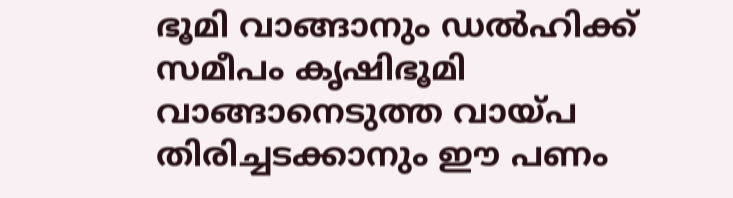ഭൂമി വാങ്ങാനും ഡല്‍ഹിക്ക് സമീപം കൃഷിഭൂമി വാങ്ങാനെടുത്ത വായ്പ തിരിച്ചടക്കാനും ഈ പണം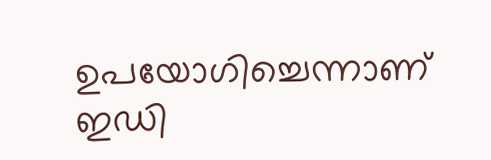ഉപയോഗിച്ചെന്നാണ് ഇഡി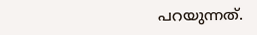പറയുന്നത്.